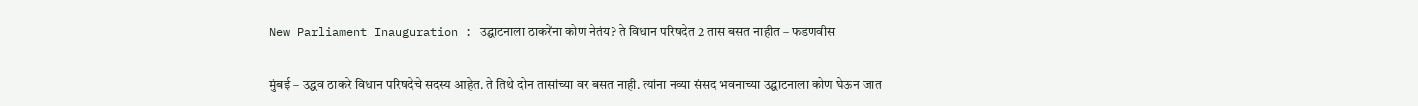New Parliament Inauguration : उद्घाटनाला ठाकरेंना कोण नेतंय? ते विधान परिषदेत 2 तास बसत नाहीत – फडणवीस

मुंबई – उद्धव ठाकरे विधान परिषदेचे सदस्य आहेत. ते तिथे दोन तासांच्या वर बसत नाही. त्यांना नव्या संसद भवनाच्या उद्घाटनाला कोण घेऊन जात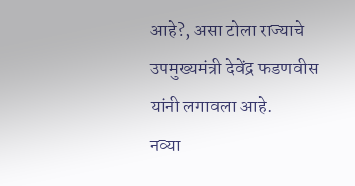आहे?, असा टोला राज्याचे उपमुख्यमंत्री देवेंद्र फडणवीस यांनी लगावला आहे.
नव्या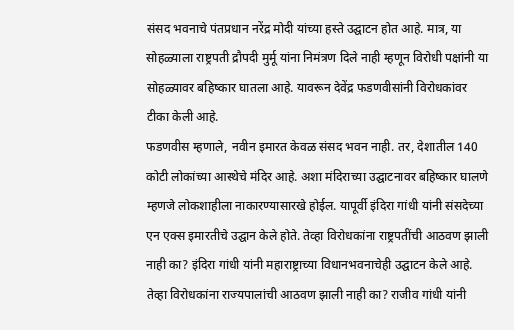संसद भवनाचे पंतप्रधान नरेंद्र मोदी यांच्या हस्ते उद्घाटन होत आहे. मात्र, या सोहळ्याला राष्ट्रपती द्रौपदी मुर्मू यांना निमंत्रण दिले नाही म्हणून विरोधी पक्षांनी या सोहळ्यावर बहिष्कार घातला आहे. यावरून देवेंद्र फडणवीसांनी विरोधकांवर टीका केली आहे.
फडणवीस म्हणाले, नवीन इमारत केवळ संसद भवन नाही. तर, देशातील 140 कोटी लोकांच्या आस्थेचे मंदिर आहे. अशा मंदिराच्या उद्घाटनावर बहिष्कार घालणे म्हणजे लोकशाहीला नाकारण्यासारखे होईल. यापूर्वी इंदिरा गांधी यांनी संसदेच्या एन एक्स इमारतीचे उद्घान केले होते. तेव्हा विरोधकांना राष्ट्रपतींची आठवण झाली नाही का? इंदिरा गांधी यांनी महाराष्ट्राच्या विधानभवनाचेही उद्घाटन केले आहे. तेव्हा विरोधकांना राज्यपालांची आठवण झाली नाही का? राजीव गांधी यांनी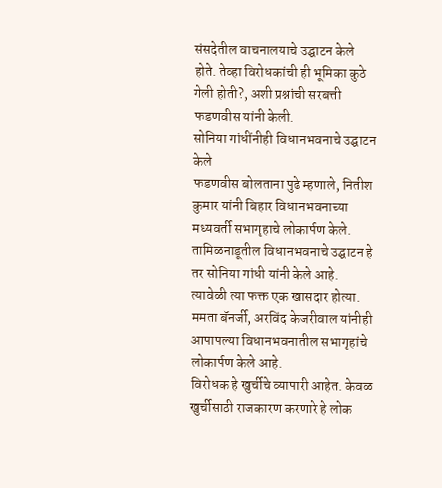संसदेतील वाचनालयाचे उद्घाटन केले होते. तेव्हा विरोधकांची ही भूमिका कुठे गेली होती?, अशी प्रश्नांची सरबत्ती फडणवीस यांनी केली.
सोनिया गांधींनीही विधानभवनाचे उद्घाटन केले
फडणवीस बोलताना पुढे म्हणाले, नितीश कुमार यांनी बिहार विधानभवनाच्या मध्यवर्ती सभागृहाचे लोकार्पण केले. तामिळनाडूतील विधानभवनाचे उद्घाटन हे तर सोनिया गांधी यांनी केले आहे. त्यावेळी त्या फक्त एक खासदार होत्या. ममता बॅनर्जी, अरविंद केजरीवाल यांनीही आपापल्या विधानभवनातील सभागृहांचे लोकार्पण केले आहे.
विरोधक हे खुर्चीचे व्यापारी आहेत. केवळ खुर्चीसाठी राजकारण करणारे हे लोक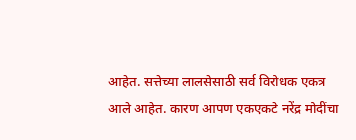आहेत. सत्तेच्या लालसेसाठी सर्व विरोधक एकत्र आले आहेत. कारण आपण एकएकटे नरेंद्र मोदींचा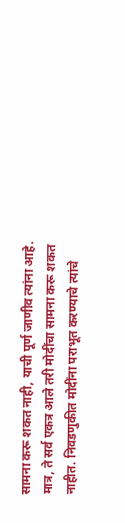सामना करू शकत नाही, याची पूर्ण जाणीव त्यांना आहे. मात्र, ते सर्व एकत्र आले तरी मोदींचा सामना करू शकत नाहीत. निवडणुकीत मोदींना पराभूत करण्याचे त्यांचे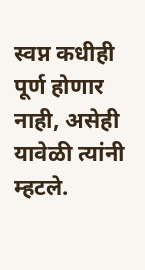स्वप्न कधीही पूर्ण होणार नाही, असेही यावेळी त्यांनी म्हटले.